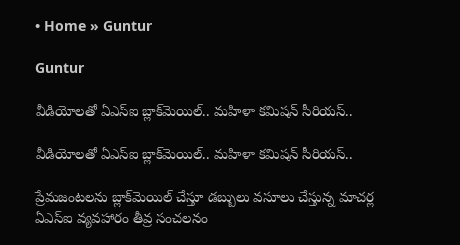• Home » Guntur

Guntur

వీడియోలతో ఏఎస్‌ఐ బ్లాక్‌మెయిల్.. మహిళా కమిషన్ సీరియస్..

వీడియోలతో ఏఎస్‌ఐ బ్లాక్‌మెయిల్.. మహిళా కమిషన్ సీరియస్..

ప్రేమజంటలను బ్లాక్‌మెయిల్ చేస్తూ డబ్బులు వసూలు చేస్తున్న మాచర్ల ఏఎస్‌ఐ వ్యవహారం తీవ్ర సంచలనం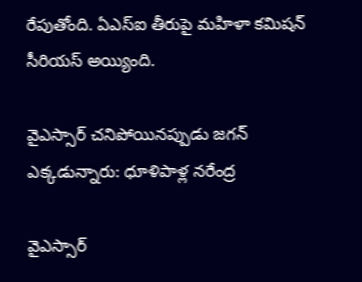రేపుతోంది. ఏఎస్‌ఐ తీరుపై మహిళా కమిషన్ సీరియస్ అయ్యింది.

వైఎస్సార్ చనిపోయినప్పుడు జగన్ ఎక్కడున్నారు: ధూళిపాళ్ల నరేంద్ర

వైఎస్సార్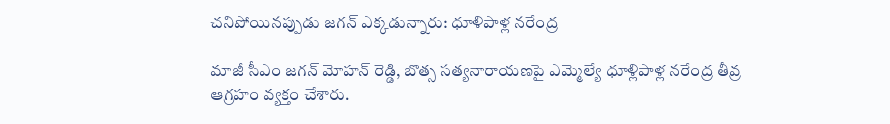చనిపోయినప్పుడు జగన్ ఎక్కడున్నారు: ధూళిపాళ్ల నరేంద్ర

మాజీ సీఎం జగన్ మోహన్ రెడ్డి, బొత్స సత్యనారాయణపై ఎమ్మెల్యే ధూళ్లిపాళ్ల నరేంద్ర తీవ్ర ఆగ్రహం వ్యక్తం చేశారు.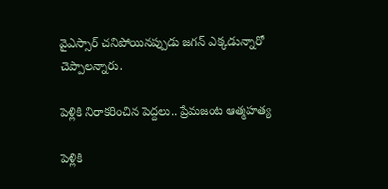వైఎస్సార్ చనిపోయినప్పుడు జగన్ ఎక్కడున్నారో చెప్పాలన్నారు.

పెళ్లికి నిరాకరించిన పెద్దలు.. ప్రేమజంట ఆత్మహత్య

పెళ్లికి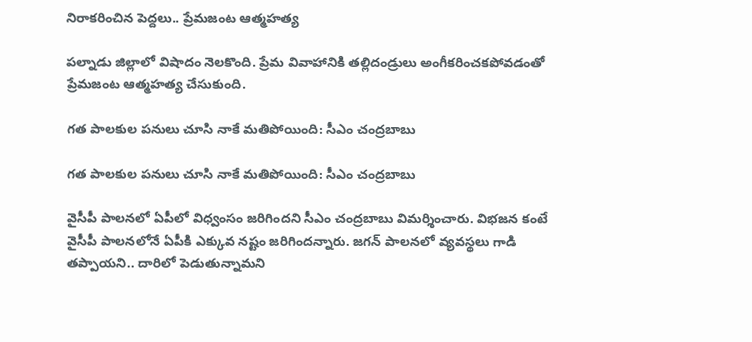నిరాకరించిన పెద్దలు.. ప్రేమజంట ఆత్మహత్య

పల్నాడు జిల్లాలో విషాదం నెలకొంది. ప్రేమ వివాహానికి తల్లిదండ్రులు అంగీకరించకపోవడంతో ప్రేమజంట ఆత్మహత్య చేసుకుంది.

గత పాలకుల పనులు చూసి నాకే మతిపోయింది: సీఎం చంద్రబాబు

గత పాలకుల పనులు చూసి నాకే మతిపోయింది: సీఎం చంద్రబాబు

వైసీపీ పాలనలో ఏపీలో విధ్వంసం జరిగిందని సీఎం చంద్రబాబు విమర్శించారు. విభజన కంటే వైసీపీ పాలనలోనే ఏపీకి ఎక్కువ నష్టం జరిగిందన్నారు. జగన్ పాలనలో వ్యవస్థలు గాడి తప్పాయని.. దారిలో పెడుతున్నామని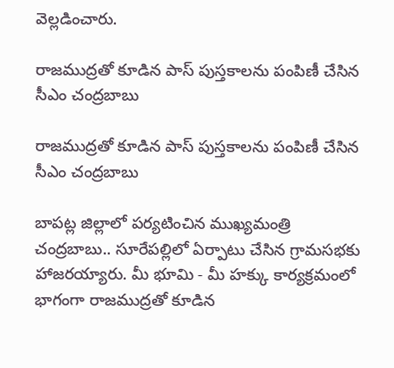వెల్లడించారు.

రాజముద్రతో కూడిన పాస్‌ పుస్తకాలను పంపిణీ చేసిన సీఎం చంద్రబాబు

రాజముద్రతో కూడిన పాస్‌ పుస్తకాలను పంపిణీ చేసిన సీఎం చంద్రబాబు

బాపట్ల జిల్లాలో పర్యటించిన ముఖ్యమంత్రి చంద్రబాబు.. సూరేపల్లిలో ఏర్పాటు చేసిన గ్రామసభకు హాజరయ్యారు. మీ భూమి - మీ హక్కు కార్యక్రమంలో భాగంగా రాజముద్రతో కూడిన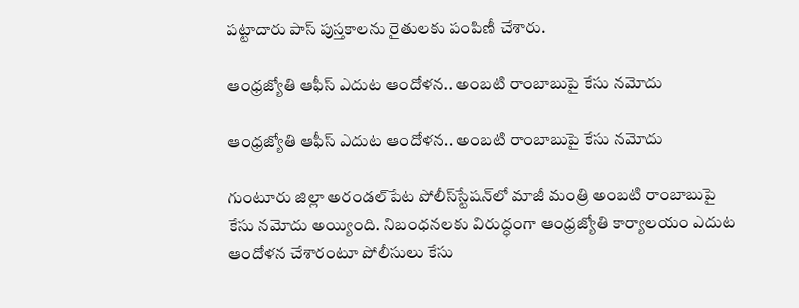పట్టాదారు పాస్ పుస్తకాలను రైతులకు పంపిణీ చేశారు.

ఆంధ్రజ్యోతి ఆఫీస్‌ ఎదుట ఆందోళన.. అంబటి రాంబాబుపై కేసు నమోదు

ఆంధ్రజ్యోతి ఆఫీస్‌ ఎదుట ఆందోళన.. అంబటి రాంబాబుపై కేసు నమోదు

గుంటూరు జిల్లా అరండల్‌పేట పోలీస్‌స్టేషన్‌లో మాజీ మంత్రి అంబటి రాంబాబుపై కేసు నమోదు అయ్యింది. నిబంధనలకు విరుద్ధంగా ఆంధ్రజ్యోతి కార్యాలయం ఎదుట ఆందోళన చేశారంటూ పోలీసులు కేసు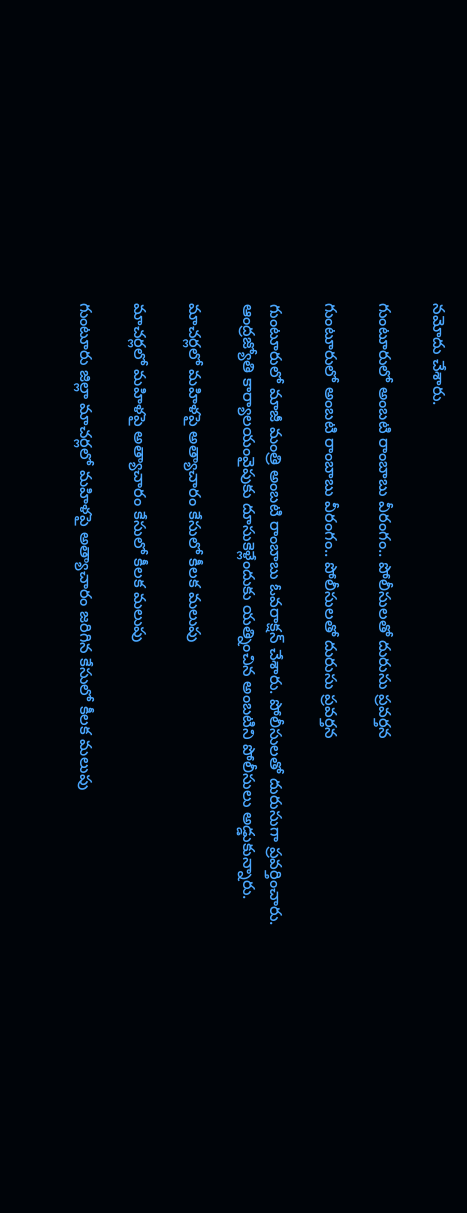నమోదు చేశారు.

గుంటూరులో అంబటి రాంబాబు వీరంగం.. పోలీసులతో దురుసు ప్రవర్తన

గుంటూరులో అంబటి రాంబాబు వీరంగం.. పోలీసులతో దురుసు ప్రవర్తన

గుంటూరులో మాజీ మంత్రి అంబటి రాంబాబు ఓవరాక్షన్ చేశారు. పోలీసులతో దురుసుగా ప్రవర్తించారు. ఆంద్రజ్యోతి కార్యాలయంవైపుకు దూసుకెళ్లేందుకు యత్నించిన అంబటిని పోలీసులు అడ్డుకున్నారు.

మాచర్లలో మహిళపై అత్యాచారం కేసులో కీలక మలుపు

మాచర్లలో మహిళపై అత్యాచారం కేసులో కీలక మలుపు

గుంటూరు జిల్లా మాచర్లలో మహిళపై అత్యాచారం జరిగిన కేసులో కీలక మలుపు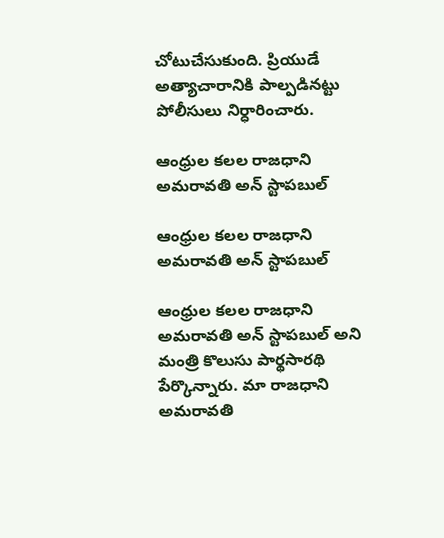చోటుచేసుకుంది. ప్రియుడే అత్యాచారానికి పాల్పడినట్టు పోలీసులు నిర్ధారించారు.

ఆంధ్రుల కలల రాజధాని అమరావతి అన్ స్టాపబుల్

ఆంధ్రుల కలల రాజధాని అమరావతి అన్ స్టాపబుల్

ఆంధ్రుల కలల రాజధాని అమరావతి అన్ స్టాపబుల్ అని మంత్రి కొలుసు పార్థసారథి పేర్కొన్నారు. మా రాజధాని అమరావతి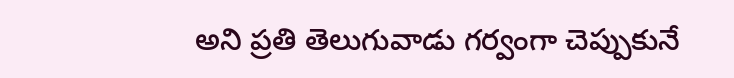అని ప్రతి తెలుగువాడు గర్వంగా చెప్పుకునే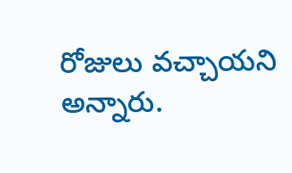రోజులు వచ్చాయని అన్నారు.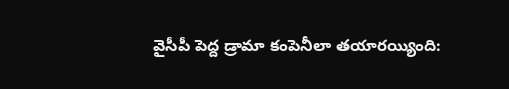వైసీపీ పెద్ద డ్రామా కంపెనీలా తయారయ్యింది: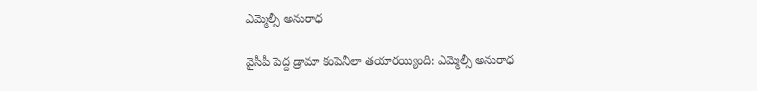ఎమ్మెల్సీ అనురాధ

వైసీపీ పెద్ద డ్రామా కంపెనీలా తయారయ్యింది: ఎమ్మెల్సీ అనురాధ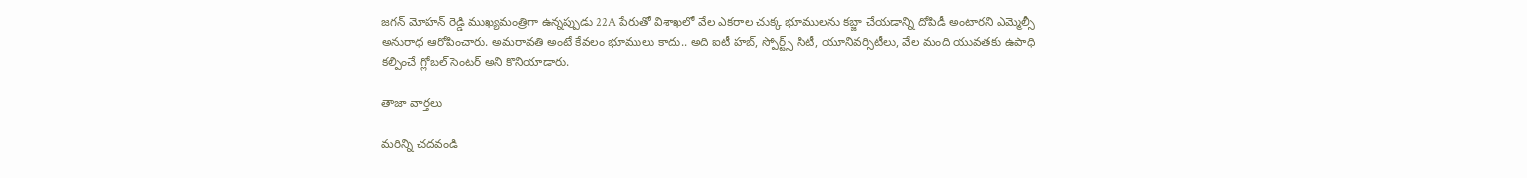జగన్ మోహన్ రెడ్డి ముఖ్యమంత్రిగా ఉన్నప్పుడు 22A పేరుతో విశాఖలో వేల ఎకరాల చుక్క భూములను కబ్జా చేయడాన్ని దోపిడీ అంటారని ఎమ్మెల్సీ అనురాధ ఆరోపించారు. అమరావతి అంటే కేవలం భూములు కాదు.. అది ఐటీ హబ్, స్పోర్ట్స్ సిటీ, యూనివర్సిటీలు, వేల మంది యువతకు ఉపాధి కల్పించే గ్లోబల్ సెంటర్ అని కొనియాడారు.

తాజా వార్తలు

మరిన్ని చదవండి